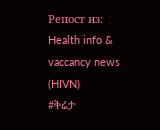Репост из: Health info & vaccancy news (HIVN)
#ቅሬታ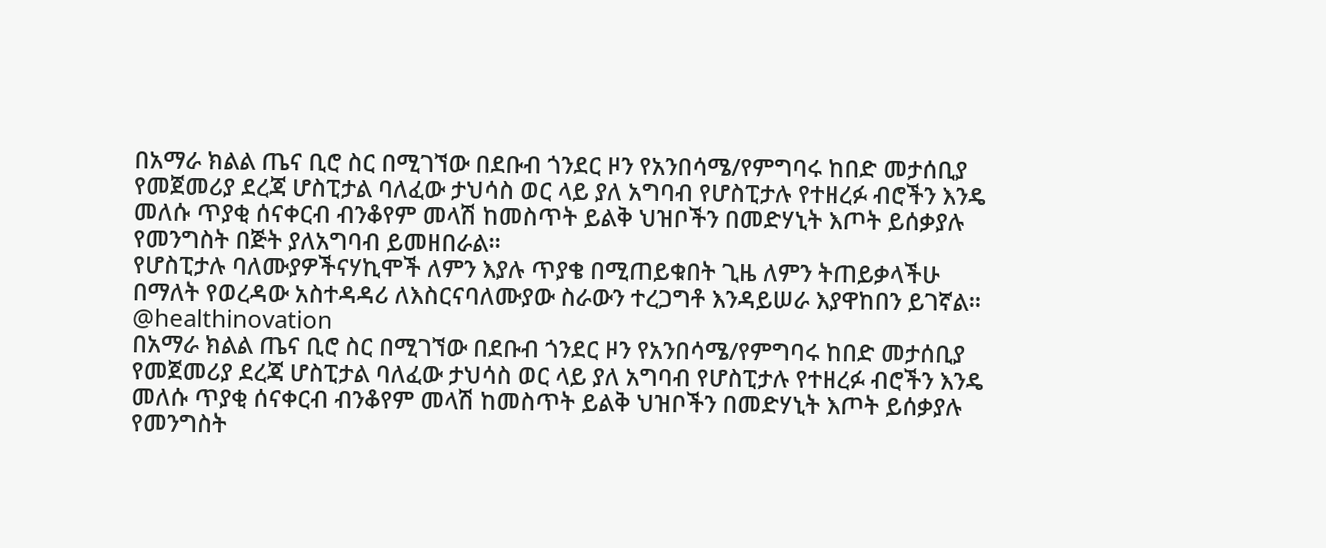በአማራ ክልል ጤና ቢሮ ስር በሚገኘው በደቡብ ጎንደር ዞን የአንበሳሜ/የምግባሩ ከበድ መታሰቢያ የመጀመሪያ ደረጃ ሆስፒታል ባለፈው ታህሳስ ወር ላይ ያለ አግባብ የሆስፒታሉ የተዘረፉ ብሮችን እንዴ መለሱ ጥያቂ ሰናቀርብ ብንቆየም መላሽ ከመስጥት ይልቅ ህዝቦችን በመድሃኒት እጦት ይሰቃያሉ የመንግስት በጅት ያለአግባብ ይመዘበራል።
የሆስፒታሉ ባለሙያዎችናሃኪሞች ለምን እያሉ ጥያቄ በሚጠይቁበት ጊዜ ለምን ትጠይቃላችሁ በማለት የወረዳው አስተዳዳሪ ለእስርናባለሙያው ስራውን ተረጋግቶ እንዳይሠራ እያዋከበን ይገኛል።
@healthinovation
በአማራ ክልል ጤና ቢሮ ስር በሚገኘው በደቡብ ጎንደር ዞን የአንበሳሜ/የምግባሩ ከበድ መታሰቢያ የመጀመሪያ ደረጃ ሆስፒታል ባለፈው ታህሳስ ወር ላይ ያለ አግባብ የሆስፒታሉ የተዘረፉ ብሮችን እንዴ መለሱ ጥያቂ ሰናቀርብ ብንቆየም መላሽ ከመስጥት ይልቅ ህዝቦችን በመድሃኒት እጦት ይሰቃያሉ የመንግስት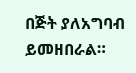በጅት ያለአግባብ ይመዘበራል።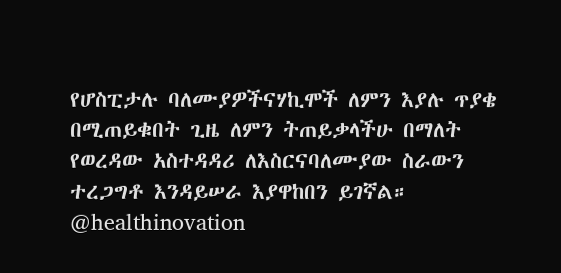የሆስፒታሉ ባለሙያዎችናሃኪሞች ለምን እያሉ ጥያቄ በሚጠይቁበት ጊዜ ለምን ትጠይቃላችሁ በማለት የወረዳው አስተዳዳሪ ለእስርናባለሙያው ስራውን ተረጋግቶ እንዳይሠራ እያዋከበን ይገኛል።
@healthinovation